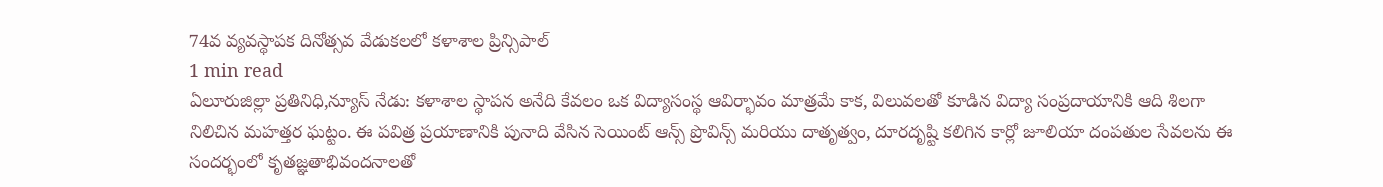74వ వ్యవస్థాపక దినోత్సవ వేడుకలలో కళాశాల ప్రిన్సిపాల్
1 min read
ఏలూరుజిల్లా ప్రతినిధి,న్యూస్ నేడు: కళాశాల స్థాపన అనేది కేవలం ఒక విద్యాసంస్థ ఆవిర్భావం మాత్రమే కాక, విలువలతో కూడిన విద్యా సంప్రదాయానికి ఆది శిలగా నిలిచిన మహత్తర ఘట్టం. ఈ పవిత్ర ప్రయాణానికి పునాది వేసిన సెయింట్ ఆన్స్ ప్రొవిన్స్ మరియు దాతృత్వం, దూరదృష్టి కలిగిన కార్లో జూలియా దంపతుల సేవలను ఈ సందర్భంలో కృతజ్ఞతాభివందనాలతో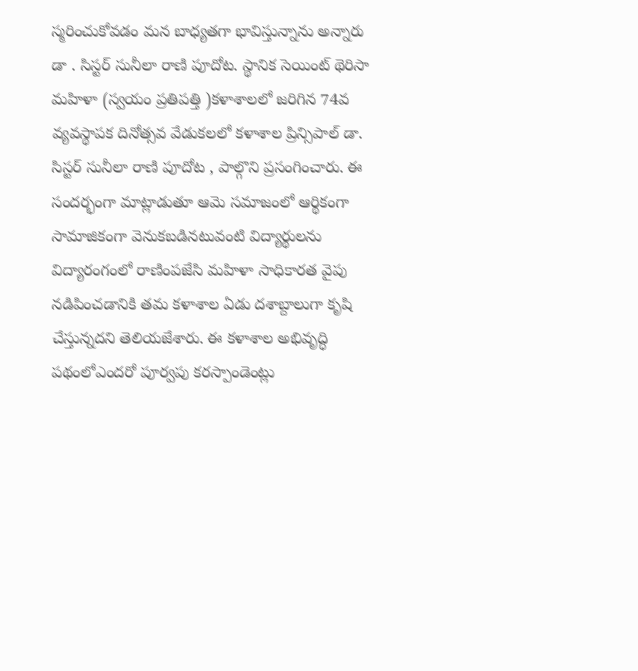స్మరించుకోవడం మన బాధ్యతగా భావిస్తున్నాను అన్నారు డా . సిస్టర్ సునీలా రాణి పూదోట. స్థానిక సెయింట్ థెరిసా మహిళా (స్వయం ప్రతిపత్తి )కళాశాలలో జరిగిన 74వ వ్యవస్థాపక దినోత్సవ వేడుకలలో కళాశాల ప్రిన్సిపాల్ డా. సిస్టర్ సునీలా రాణి పూదోట , పాల్గొని ప్రసంగించారు. ఈ సందర్భంగా మాట్లాడుతూ ఆమె సమాజంలో ఆర్థికంగా సామాజికంగా వెనుకబడినటువంటి విద్యార్థులను విద్యారంగంలో రాణింపజేసి మహిళా సాధికారత వైపు నడిపించడానికి తమ కళాశాల ఏడు దశాబ్దాలుగా కృషి చేస్తున్నదని తెలియజేశారు. ఈ కళాశాల అభివృద్ధి పథంలోఎందరో పూర్వపు కరస్పాండెంట్లు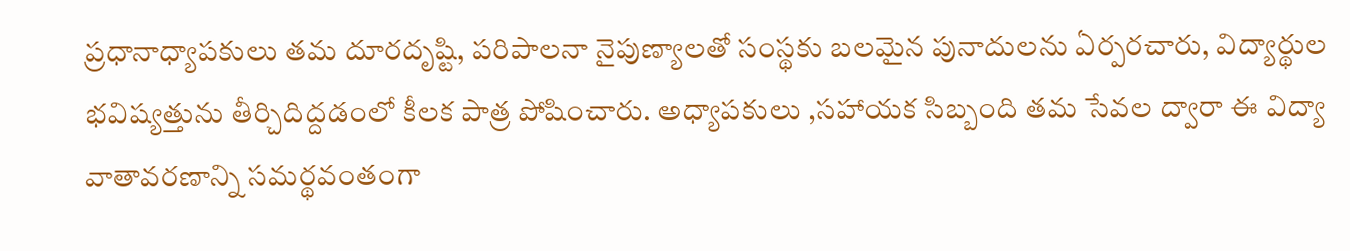ప్రధానాధ్యాపకులు తమ దూరదృష్టి, పరిపాలనా నైపుణ్యాలతో సంస్థకు బలమైన పునాదులను ఏర్పరచారు, విద్యార్థుల భవిష్యత్తును తీర్చిదిద్దడంలో కీలక పాత్ర పోషించారు. అధ్యాపకులు ,సహాయక సిబ్బంది తమ సేవల ద్వారా ఈ విద్యా వాతావరణాన్ని సమర్థవంతంగా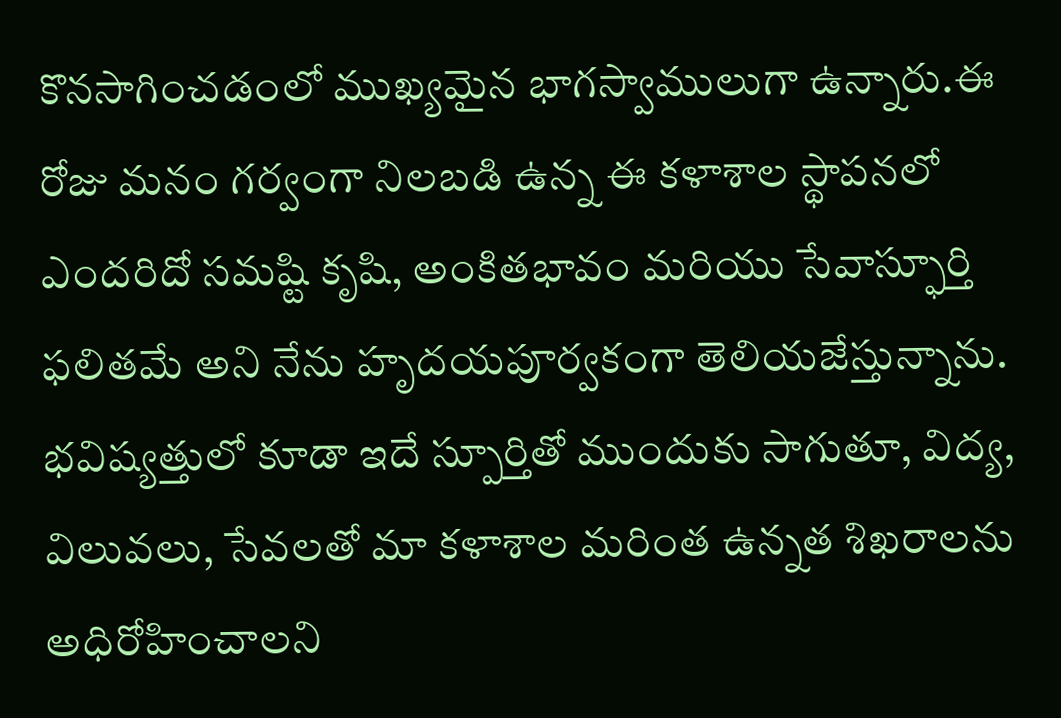కొనసాగించడంలో ముఖ్యమైన భాగస్వాములుగా ఉన్నారు.ఈ రోజు మనం గర్వంగా నిలబడి ఉన్న ఈ కళాశాల స్థాపనలో ఎందరిదో సమష్టి కృషి, అంకితభావం మరియు సేవాస్ఫూర్తి ఫలితమే అని నేను హృదయపూర్వకంగా తెలియజేస్తున్నాను. భవిష్యత్తులో కూడా ఇదే స్పూర్తితో ముందుకు సాగుతూ, విద్య, విలువలు, సేవలతో మా కళాశాల మరింత ఉన్నత శిఖరాలను అధిరోహించాలని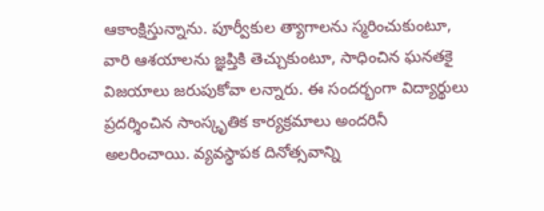ఆకాంక్షిస్తున్నాను. పూర్వీకుల త్యాగాలను స్మరించుకుంటూ, వారి ఆశయాలను జ్ఞప్తికి తెచ్చుకుంటూ, సాధించిన ఘనతకై విజయాలు జరుపుకోవా లన్నారు. ఈ సందర్భంగా విద్యార్థులు ప్రదర్శించిన సాంస్కృతిక కార్యక్రమాలు అందరినీ అలరించాయి. వ్యవస్థాపక దినోత్సవాన్ని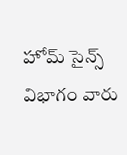హోమ్ సైన్స్ విభాగం వారు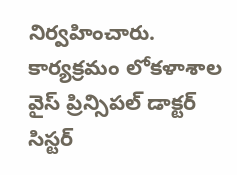నిర్వహించారు. కార్యక్రమం లోకళాశాల వైస్ ప్రిన్సిపల్ డాక్టర్ సిస్టర్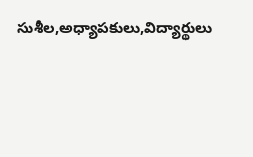సుశీల,అధ్యాపకులు,విద్యార్థులు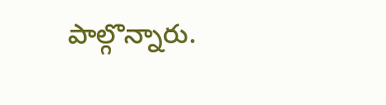పాల్గొన్నారు.